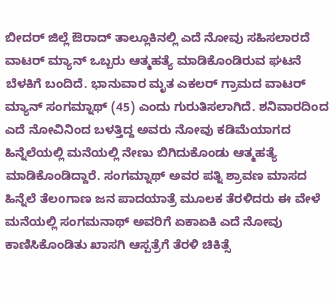ಬೀದರ್ ಜಿಲ್ಲೆ ಔರಾದ್ ತಾಲ್ಲೂಕಿನಲ್ಲಿ ಎದೆ ನೋವು ಸಹಿಸಲಾರದೆ ವಾಟರ್ ಮ್ಯಾನ್ ಒಬ್ಬರು ಆತ್ಮಹತ್ಯೆ ಮಾಡಿಕೊಂಡಿರುವ ಘಟನೆ ಬೆಳಕಿಗೆ ಬಂದಿದೆ. ಭಾನುವಾರ ಮೃತ ಎಕಲರ್ ಗ್ರಾಮದ ವಾಟರ್ ಮ್ಯಾನ್ ಸಂಗಮ್ನಾಥ್ (45) ಎಂದು ಗುರುತಿಸಲಾಗಿದೆ. ಶನಿವಾರದಿಂದ ಎದೆ ನೋವಿನಿಂದ ಬಳತ್ತಿದ್ದ ಅವರು ನೋವು ಕಡಿಮೆಯಾಗದ ಹಿನ್ನೆಲೆಯಲ್ಲಿ ಮನೆಯಲ್ಲಿ ನೇಣು ಬಿಗಿದುಕೊಂಡು ಆತ್ಮಹತ್ಯೆ ಮಾಡಿಕೊಂಡಿದ್ದಾರೆ. ಸಂಗಮ್ನಾಥ್ ಅವರ ಪತ್ನಿ ಶ್ರಾವಣ ಮಾಸದ ಹಿನ್ನೆಲೆ ತೆಲoಗಾಣ ಜನ ಪಾದಯಾತ್ರೆ ಮೂಲಕ ತೆರಳಿದರು ಈ ವೇಳೆ ಮನೆಯಲ್ಲಿ ಸಂಗಮನಾಥ್ ಅವರಿಗೆ ಏಕಾಏಕಿ ಎದೆ ನೋವು ಕಾಣಿಸಿಕೊಂಡಿತು ಖಾಸಗಿ ಆಸ್ಪತ್ರೆಗೆ ತೆರಳಿ ಚಿಕಿತ್ಸೆ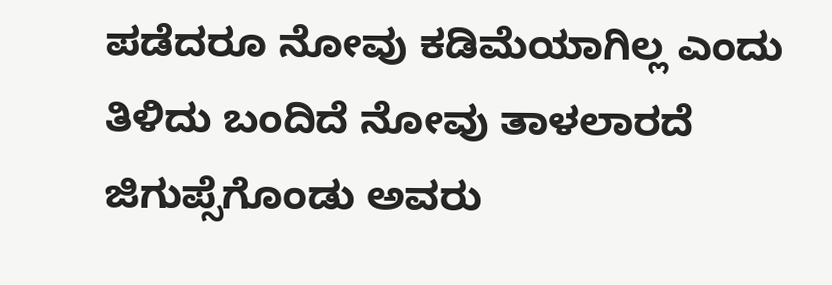ಪಡೆದರೂ ನೋವು ಕಡಿಮೆಯಾಗಿಲ್ಲ ಎಂದು ತಿಳಿದು ಬಂದಿದೆ ನೋವು ತಾಳಲಾರದೆ ಜಿಗುಪ್ಸೆಗೊಂಡು ಅವರು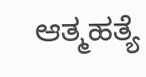ಆತ್ಮಹತ್ಯೆ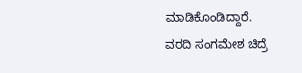ಮಾಡಿಕೊಂಡಿದ್ದಾರೆ.
ವರದಿ ಸಂಗಮೇಶ ಚಿದ್ರೆ